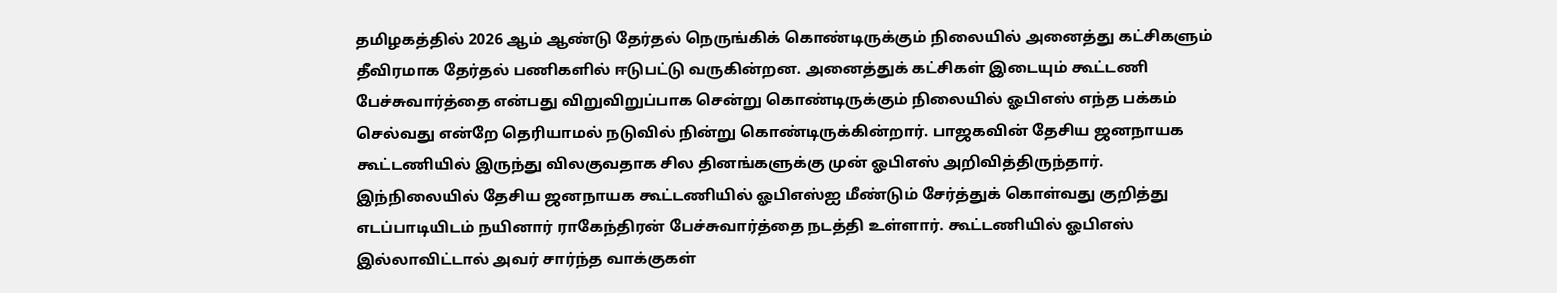தமிழகத்தில் 2026 ஆம் ஆண்டு தேர்தல் நெருங்கிக் கொண்டிருக்கும் நிலையில் அனைத்து கட்சிகளும் தீவிரமாக தேர்தல் பணிகளில் ஈடுபட்டு வருகின்றன. அனைத்துக் கட்சிகள் இடையும் கூட்டணி பேச்சுவார்த்தை என்பது விறுவிறுப்பாக சென்று கொண்டிருக்கும் நிலையில் ஓபிஎஸ் எந்த பக்கம் செல்வது என்றே தெரியாமல் நடுவில் நின்று கொண்டிருக்கின்றார். பாஜகவின் தேசிய ஜனநாயக கூட்டணியில் இருந்து விலகுவதாக சில தினங்களுக்கு முன் ஓபிஎஸ் அறிவித்திருந்தார்.
இந்நிலையில் தேசிய ஜனநாயக கூட்டணியில் ஓபிஎஸ்ஐ மீண்டும் சேர்த்துக் கொள்வது குறித்து எடப்பாடியிடம் நயினார் ராகேந்திரன் பேச்சுவார்த்தை நடத்தி உள்ளார். கூட்டணியில் ஓபிஎஸ் இல்லாவிட்டால் அவர் சார்ந்த வாக்குகள்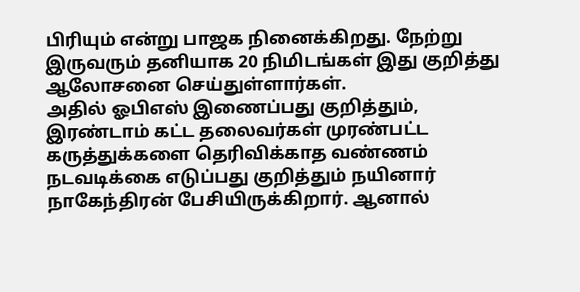பிரியும் என்று பாஜக நினைக்கிறது. நேற்று இருவரும் தனியாக 20 நிமிடங்கள் இது குறித்து ஆலோசனை செய்துள்ளார்கள்.
அதில் ஓபிஎஸ் இணைப்பது குறித்தும், இரண்டாம் கட்ட தலைவர்கள் முரண்பட்ட கருத்துக்களை தெரிவிக்காத வண்ணம் நடவடிக்கை எடுப்பது குறித்தும் நயினார் நாகேந்திரன் பேசியிருக்கிறார். ஆனால்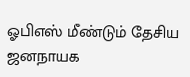ஓபிஎஸ் மீண்டும் தேசிய ஜனநாயக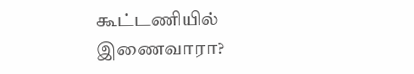கூட்டணியில் இணைவாரா?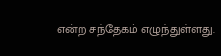என்ற சந்தேகம் எழுந்துள்ளது.